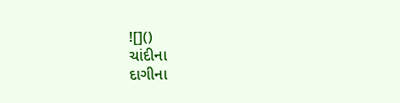![]()
ચાંદીના
દાગીના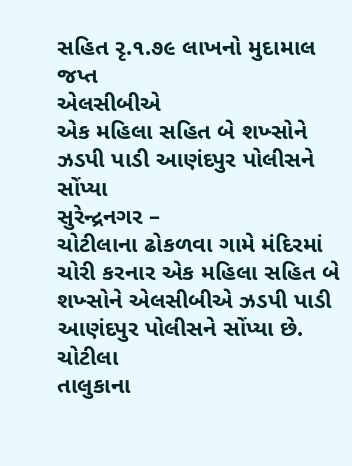સહિત રૃ.૧.૭૯ લાખનો મુદામાલ જપ્ત
એલસીબીએ
એક મહિલા સહિત બે શખ્સોને ઝડપી પાડી આણંદપુર પોલીસને સોંપ્યા
સુરેન્દ્રનગર –
ચોટીલાના ઢોકળવા ગામે મંદિરમાં ચોરી કરનાર એક મહિલા સહિત બે
શખ્સોને એલસીબીએ ઝડપી પાડી આણંદપુર પોલીસને સોંપ્યા છે.
ચોટીલા
તાલુકાના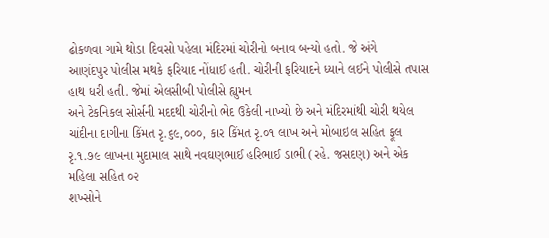ઢોકળવા ગામે થોડા દિવસો પહેલા મંદિરમાં ચોરીનો બનાવ બન્યો હતો. જે અંગે
આણંદપુર પોલીસ મથકે ફરિયાદ નોંધાઈ હતી. ચોરીની ફરિયાદને ધ્યાને લઈને પોલીસે તપાસ
હાથ ધરી હતી. જેમાં એલસીબી પોલીસે હ્યુમન
અને ટેકનિકલ સોર્સની મદદથી ચોરીનો ભેદ ઉકેલી નાખ્યો છે અને મંદિરમાંથી ચોરી થયેલ
ચાંદીના દાગીના કિંમત રૃ.૬૯,૦૦૦, કાર કિંમત રૃ.૦૧ લાખ અને મોબાઇલ સહિત ફૂલ
રૃ.૧.૭૯ લાખના મુદામાલ સાથે નવઘણભાઈ હરિભાઈ ડાભી (રહે. જસદણ) અને એક મહિલા સહિત ૦૨
શખ્સોને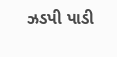ઝડપી પાડી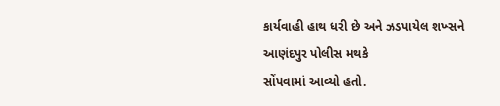કાર્યવાહી હાથ ધરી છે અને ઝડપાયેલ શખ્સને આણંદપુર પોલીસ મથકે
સોંપવામાં આવ્યો હતો.